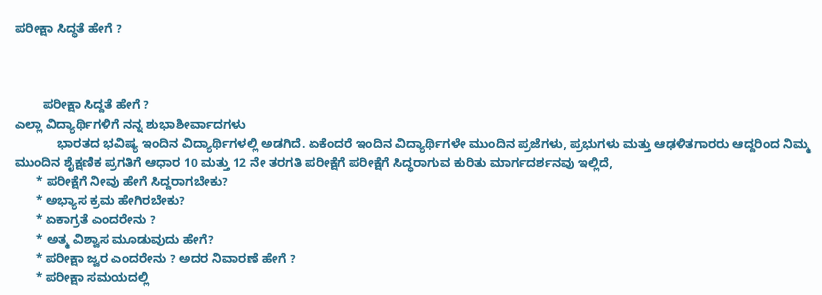ಪರೀಕ್ಷಾ ಸಿದ್ಧತೆ ಹೇಗೆ ?



        ಪರೀಕ್ಷಾ ಸಿದ್ದತೆ ಹೇಗೆ ?
ಎಲ್ಲಾ ವಿದ್ಯಾರ್ಥಿಗಳಿಗೆ ನನ್ನ ಶುಭಾಶೀರ್ವಾದಗಳು
            ಭಾರತದ ಭವಿಷ್ಯ ಇಂದಿನ ವಿದ್ಯಾರ್ಥಿಗಳಲ್ಲಿ ಅಡಗಿದೆ. ಏಕೆಂದರೆ ಇಂದಿನ ವಿದ್ಯಾರ್ಥಿಗಳೇ ಮುಂದಿನ ಪ್ರಜೆಗಳು, ಪ್ರಭುಗಳು ಮತ್ತು ಆಢಳಿತಗಾರರು ಆದ್ದರಿಂದ ನಿಮ್ಮ ಮುಂದಿನ ಶೈಕ್ಷಣಿಕ ಪ್ರಗತಿಗೆ ಆಧಾರ 10 ಮತ್ತು 12 ನೇ ತರಗತಿ ಪರೀಕ್ಷೆಗೆ ಪರೀಕ್ಷೆಗೆ ಸಿದ್ಧರಾಗುವ ಕುರಿತು ಮಾರ್ಗದರ್ಶನವು ಇಲ್ಲಿದೆ,
      * ಪರೀಕ್ಷೆಗೆ ನೀವು ಹೇಗೆ ಸಿದ್ದರಾಗಬೇಕು?
      * ಅಭ್ಯಾಸ ಕ್ರಮ ಹೇಗಿರಬೇಕು?
      * ಏಕಾಗ್ರತೆ ಎಂದರೇನು ?
      * ಅತ್ಮ ವಿಶ್ವಾಸ ಮೂಡುವುದು ಹೇಗೆ?
      * ಪರೀಕ್ಷಾ ಜ್ವರ ಎಂದರೇನು ? ಅದರ ನಿವಾರಣೆ ಹೇಗೆ ?
      * ಪರೀಕ್ಷಾ ಸಮಯದಲ್ಲಿ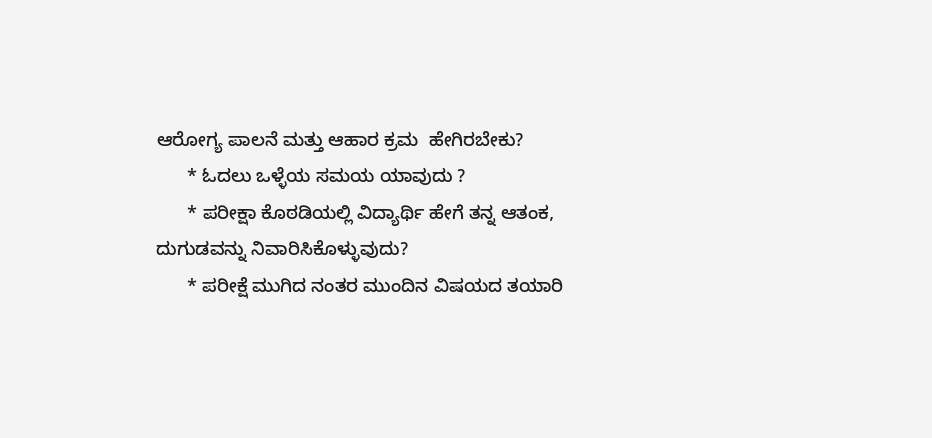ಆರೋಗ್ಯ ಪಾಲನೆ ಮತ್ತು ಆಹಾರ ಕ್ರಮ  ಹೇಗಿರಬೇಕು?
      * ಓದಲು ಒಳ್ಳೆಯ ಸಮಯ ಯಾವುದು ?
      * ಪರೀಕ್ಷಾ ಕೊಠಡಿಯಲ್ಲಿ ವಿದ್ಯಾರ್ಥಿ ಹೇಗೆ ತನ್ನ ಆತಂಕ, ದುಗುಡವನ್ನು ನಿವಾರಿಸಿಕೊಳ್ಳುವುದು?
      * ಪರೀಕ್ಷೆ ಮುಗಿದ ನಂತರ ಮುಂದಿನ ವಿಷಯದ ತಯಾರಿ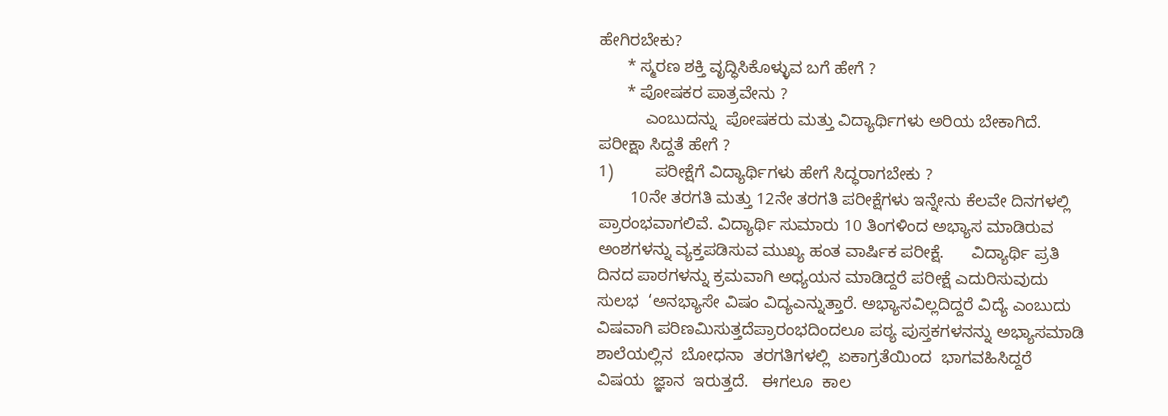ಹೇಗಿರಬೇಕು?
      * ಸ್ಮರಣ ಶಕ್ತಿ ವೃದ್ಧಿಸಿಕೊಳ್ಳುವ ಬಗೆ ಹೇಗೆ ?
      * ಪೋಷಕರ ಪಾತ್ರವೇನು ?
          ಎಂಬುದನ್ನು  ಪೋಷಕರು ಮತ್ತು ವಿದ್ಯಾರ್ಥಿಗಳು ಅರಿಯ ಬೇಕಾಗಿದೆ.
ಪರೀಕ್ಷಾ ಸಿದ್ದತೆ ಹೇಗೆ ?
1)         ಪರೀಕ್ಷೆಗೆ ವಿದ್ಯಾರ್ಥಿಗಳು ಹೇಗೆ ಸಿದ್ಧರಾಗಬೇಕು ?
       10ನೇ ತರಗತಿ ಮತ್ತು 12ನೇ ತರಗತಿ ಪರೀಕ್ಷೆಗಳು ಇನ್ನೇನು ಕೆಲವೇ ದಿನಗಳಲ್ಲಿ ಪ್ರಾರಂಭವಾಗಲಿವೆ. ವಿದ್ಯಾರ್ಥಿ ಸುಮಾರು 10 ತಿಂಗಳಿಂದ ಅಭ್ಯಾಸ ಮಾಡಿರುವ ಅಂಶಗಳನ್ನು ವ್ಯಕ್ತಪಡಿಸುವ ಮುಖ್ಯ ಹಂತ ವಾರ್ಷಿಕ ಪರೀಕ್ಷೆ.      ವಿದ್ಯಾರ್ಥಿ ಪ್ರತಿ ದಿನದ ಪಾಠಗಳನ್ನು ಕ್ರಮವಾಗಿ ಅಧ್ಯಯನ ಮಾಡಿದ್ದರೆ ಪರೀಕ್ಷೆ ಎದುರಿಸುವುದು ಸುಲಭ  ‘ಅನಭ್ಯಾಸೇ ವಿಷಂ ವಿದ್ಯಎನ್ನುತ್ತಾರೆ. ಅಭ್ಯಾಸವಿಲ್ಲದಿದ್ದರೆ ವಿದ್ಯೆ ಎಂಬುದು ವಿಷವಾಗಿ ಪರಿಣಮಿಸುತ್ತದೆಪ್ರಾರಂಭದಿಂದಲೂ ಪಠ್ಯ ಪುಸ್ತಕಗಳನನ್ನು ಅಭ್ಯಾಸಮಾಡಿ ಶಾಲೆಯಲ್ಲಿನ  ಬೋಧನಾ  ತರಗತಿಗಳಲ್ಲಿ  ಏಕಾಗ್ರತೆಯಿಂದ  ಭಾಗವಹಿಸಿದ್ದರೆ  ವಿಷಯ  ಜ್ಞಾನ  ಇರುತ್ತದೆ.   ಈಗಲೂ  ಕಾಲ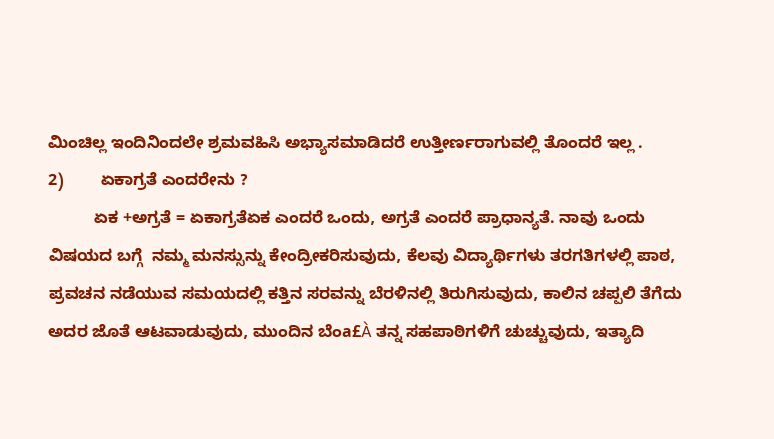ಮಿಂಚಿಲ್ಲ ಇಂದಿನಿಂದಲೇ ಶ್ರಮವಹಿಸಿ ಅಭ್ಯಾಸಮಾಡಿದರೆ ಉತ್ತೀರ್ಣರಾಗುವಲ್ಲಿ ತೊಂದರೆ ಇಲ್ಲ .
2)        ಏಕಾಗ್ರತೆ ಎಂದರೇನು ?
          ಏಕ +ಅಗ್ರತೆ = ಏಕಾಗ್ರತೆಏಕ ಎಂದರೆ ಒಂದು, ಅಗ್ರತೆ ಎಂದರೆ ಪ್ರಾಧಾನ್ಯತೆ. ನಾವು ಒಂದು ವಿಷಯದ ಬಗ್ಗೆ  ನಮ್ಮ ಮನಸ್ಸುನ್ನು ಕೇಂದ್ರೀಕರಿಸುವುದು, ಕೆಲವು ವಿದ್ಯಾರ್ಥಿಗಳು ತರಗತಿಗಳಲ್ಲಿ ಪಾಠ, ಪ್ರವಚನ ನಡೆಯುವ ಸಮಯದಲ್ಲಿ ಕತ್ತಿನ ಸರವನ್ನು ಬೆರಳಿನಲ್ಲಿ ತಿರುಗಿಸುವುದು, ಕಾಲಿನ ಚಪ್ಪಲಿ ತೆಗೆದು ಅದರ ಜೊತೆ ಆಟವಾಡುವುದು, ಮುಂದಿನ ಬೆಂa£À ತನ್ನ ಸಹಪಾಠಿಗಳಿಗೆ ಚುಚ್ಚುವುದು, ಇತ್ಯಾದಿ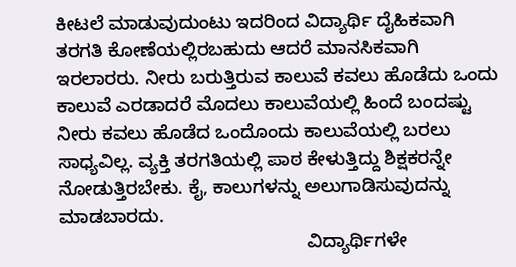ಕೀಟಲೆ ಮಾಡುವುದುಂಟು ಇದರಿಂದ ವಿದ್ಯಾರ್ಥಿ ದೈಹಿಕವಾಗಿ ತರಗತಿ ಕೋಣೆಯಲ್ಲಿರಬಹುದು ಆದರೆ ಮಾನಸಿಕವಾಗಿ ಇರಲಾರರು. ನೀರು ಬರುತ್ತಿರುವ ಕಾಲುವೆ ಕವಲು ಹೊಡೆದು ಒಂದು ಕಾಲುವೆ ಎರಡಾದರೆ ಮೊದಲು ಕಾಲುವೆಯಲ್ಲಿ ಹಿಂದೆ ಬಂದಷ್ಟು ನೀರು ಕವಲು ಹೊಡೆದ ಒಂದೊಂದು ಕಾಲುವೆಯಲ್ಲಿ ಬರಲು ಸಾಧ್ಯವಿಲ್ಲ. ವ್ಯಕ್ತಿ ತರಗತಿಯಲ್ಲಿ ಪಾಠ ಕೇಳುತ್ತಿದ್ದು ಶಿಕ್ಷಕರನ್ನೇ ನೋಡುತ್ತಿರಬೇಕು. ಕೈ, ಕಾಲುಗಳನ್ನು ಅಲುಗಾಡಿಸುವುದನ್ನು ಮಾಡಬಾರದು.
                                                ವಿದ್ಯಾರ್ಥಿಗಳೇ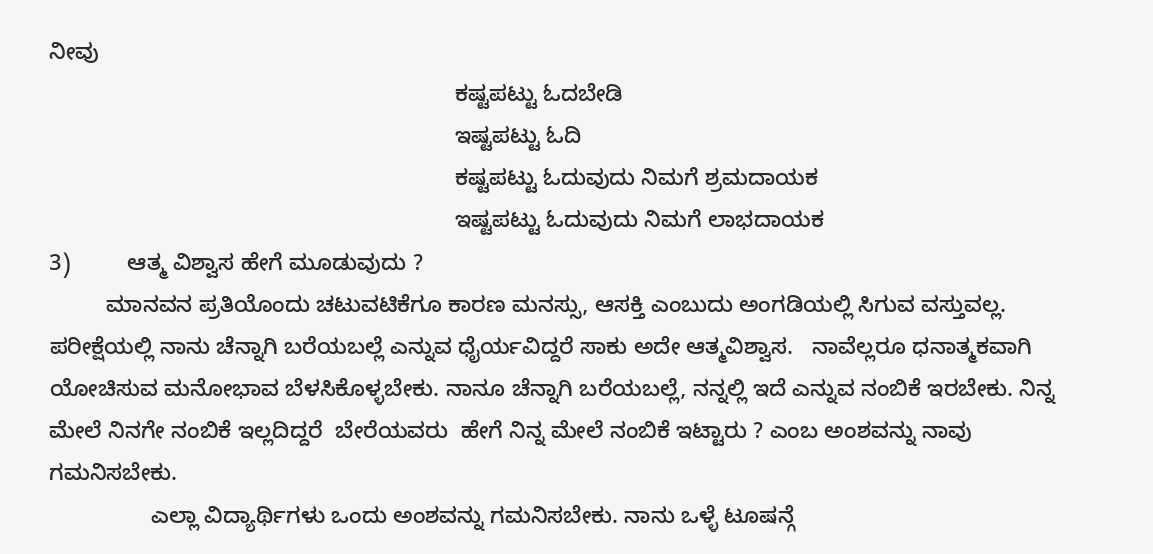ನೀವು
                                                                ಕಷ್ಟಪಟ್ಟು ಓದಬೇಡಿ
                                                                ಇಷ್ಟಪಟ್ಟು ಓದಿ
                                                                ಕಷ್ಟಪಟ್ಟು ಓದುವುದು ನಿಮಗೆ ಶ್ರಮದಾಯಕ
                                                                ಇಷ್ಟಪಟ್ಟು ಓದುವುದು ನಿಮಗೆ ಲಾಭದಾಯಕ
3)         ಆತ್ಮ ವಿಶ್ವಾಸ ಹೇಗೆ ಮೂಡುವುದು ?
         ಮಾನವನ ಪ್ರತಿಯೊಂದು ಚಟುವಟಿಕೆಗೂ ಕಾರಣ ಮನಸ್ಸು, ಆಸಕ್ತಿ ಎಂಬುದು ಅಂಗಡಿಯಲ್ಲಿ ಸಿಗುವ ವಸ್ತುವಲ್ಲ. ಪರೀಕ್ಷೆಯಲ್ಲಿ ನಾನು ಚೆನ್ನಾಗಿ ಬರೆಯಬಲ್ಲೆ ಎನ್ನುವ ಧೈರ್ಯವಿದ್ದರೆ ಸಾಕು ಅದೇ ಆತ್ಮವಿಶ್ವಾಸ.   ನಾವೆಲ್ಲರೂ ಧನಾತ್ಮಕವಾಗಿ ಯೋಚಿಸುವ ಮನೋಭಾವ ಬೆಳಸಿಕೊಳ್ಳಬೇಕು. ನಾನೂ ಚೆನ್ನಾಗಿ ಬರೆಯಬಲ್ಲೆ, ನನ್ನಲ್ಲಿ ಇದೆ ಎನ್ನುವ ನಂಬಿಕೆ ಇರಬೇಕು. ನಿನ್ನ ಮೇಲೆ ನಿನಗೇ ನಂಬಿಕೆ ಇಲ್ಲದಿದ್ದರೆ  ಬೇರೆಯವರು  ಹೇಗೆ ನಿನ್ನ ಮೇಲೆ ನಂಬಿಕೆ ಇಟ್ಟಾರು ? ಎಂಬ ಅಂಶವನ್ನು ನಾವು ಗಮನಿಸಬೇಕು.
                ಎಲ್ಲಾ ವಿದ್ಯಾರ್ಥಿಗಳು ಒಂದು ಅಂಶವನ್ನು ಗಮನಿಸಬೇಕು. ನಾನು ಒಳ್ಳೆ ಟೂಷನ್ಗೆ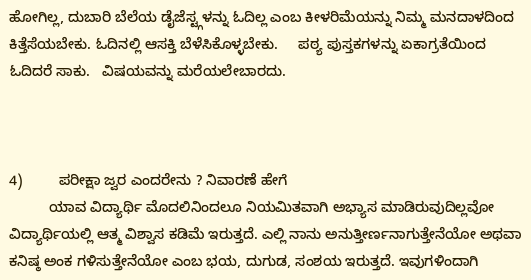ಹೋಗಿಲ್ಲ, ದುಬಾರಿ ಬೆಲೆಯ ಡೈಜೆಸ್ಟ್ಗಳನ್ನು ಓದಿಲ್ಲ ಎಂಬ ಕೀಳರಿಮೆಯನ್ನು ನಿಮ್ಮ ಮನದಾಳದಿಂದ ಕಿತ್ತೆಸೆಯಬೇಕು. ಓದಿನಲ್ಲಿ ಆಸಕ್ತಿ ಬೆಳೆಸಿಕೊಳ್ಳಬೇಕು.     ಪಠ್ಯ ಪುಸ್ತಕಗಳನ್ನು ಏಕಾಗ್ರತೆಯಿಂದ ಓದಿದರೆ ಸಾಕು.   ವಿಷಯವನ್ನು ಮರೆಯಲೇಬಾರದು.



4)         ಪರೀಕ್ಷಾ ಜ್ವರ ಎಂದರೇನು ? ನಿವಾರಣೆ ಹೇಗೆ
          ಯಾವ ವಿದ್ಯಾರ್ಥಿ ಮೊದಲಿನಿಂದಲೂ ನಿಯಮಿತವಾಗಿ ಅಭ್ಯಾಸ ಮಾಡಿರುವುದಿಲ್ಲವೋ ವಿದ್ಯಾರ್ಥಿಯಲ್ಲಿ ಆತ್ಮ ವಿಶ್ವಾಸ ಕಡಿಮೆ ಇರುತ್ತದೆ. ಎಲ್ಲಿ ನಾನು ಅನುತ್ತೀರ್ಣನಾಗುತ್ತೇನೆಯೋ ಅಥವಾ ಕನಿಷ್ಠ ಅಂಕ ಗಳಿಸುತ್ತೇನೆಯೋ ಎಂಬ ಭಯ, ದುಗುಡ, ಸಂಶಯ ಇರುತ್ತದೆ. ಇವುಗಳಿಂದಾಗಿ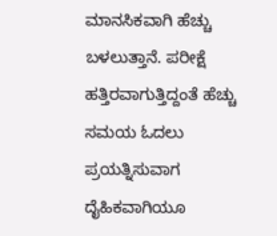ಮಾನಸಿಕವಾಗಿ ಹೆಚ್ಚು ಬಳಲುತ್ತಾನೆ. ಪರೀಕ್ಷೆ ಹತ್ತಿರವಾಗುತ್ತಿದ್ದಂತೆ ಹೆಚ್ಚು ಸಮಯ ಓದಲು ಪ್ರಯತ್ನಿಸುವಾಗ ದೈಹಿಕವಾಗಿಯೂ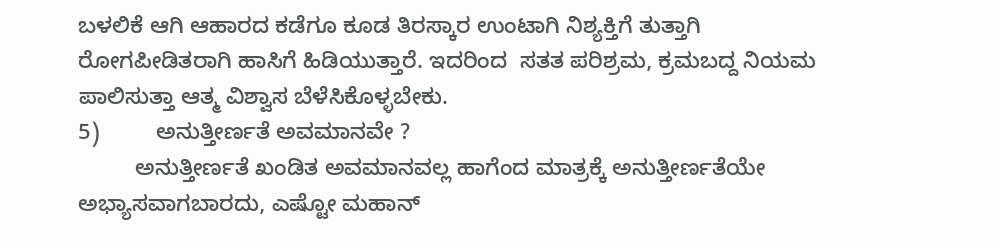ಬಳಲಿಕೆ ಆಗಿ ಆಹಾರದ ಕಡೆಗೂ ಕೂಡ ತಿರಸ್ಕಾರ ಉಂಟಾಗಿ ನಿಶ್ಯಕ್ತಿಗೆ ತುತ್ತಾಗಿ ರೋಗಪೀಡಿತರಾಗಿ ಹಾಸಿಗೆ ಹಿಡಿಯುತ್ತಾರೆ. ಇದರಿಂದ  ಸತತ ಪರಿಶ್ರಮ, ಕ್ರಮಬದ್ದ ನಿಯಮ ಪಾಲಿಸುತ್ತಾ ಆತ್ಮ ವಿಶ್ವಾಸ ಬೆಳೆಸಿಕೊಳ್ಳಬೇಕು.
5)         ಅನುತ್ತೀರ್ಣತೆ ಅವಮಾನವೇ ?
         ಅನುತ್ತೀರ್ಣತೆ ಖಂಡಿತ ಅವಮಾನವಲ್ಲ ಹಾಗೆಂದ ಮಾತ್ರಕ್ಕೆ ಅನುತ್ತೀರ್ಣತೆಯೇ ಅಭ್ಯಾಸವಾಗಬಾರದು, ಎಷ್ಟೋ ಮಹಾನ್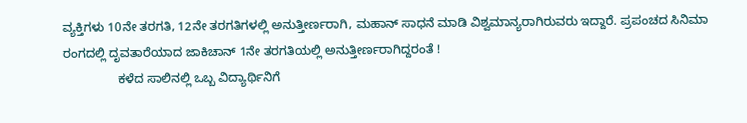ವ್ಯಕ್ತಿಗಳು 10ನೇ ತರಗತಿ, 12ನೇ ತರಗತಿಗಳಲ್ಲಿ ಅನುತ್ತೀರ್ಣರಾಗಿ, ಮಹಾನ್ ಸಾಧನೆ ಮಾಡಿ ವಿಶ್ವಮಾನ್ಯರಾಗಿರುವರು ಇದ್ದಾರೆ. ಪ್ರಪಂಚದ ಸಿನಿಮಾ ರಂಗದಲ್ಲಿ ದೃವತಾರೆಯಾದ ಜಾಕಿಚಾನ್ 1ನೇ ತರಗತಿಯಲ್ಲಿ ಅನುತ್ತೀರ್ಣರಾಗಿದ್ದರಂತೆ !
                ಕಳೆದ ಸಾಲಿನಲ್ಲಿ ಒಬ್ಬ ವಿದ್ಯಾರ್ಥಿನಿಗೆ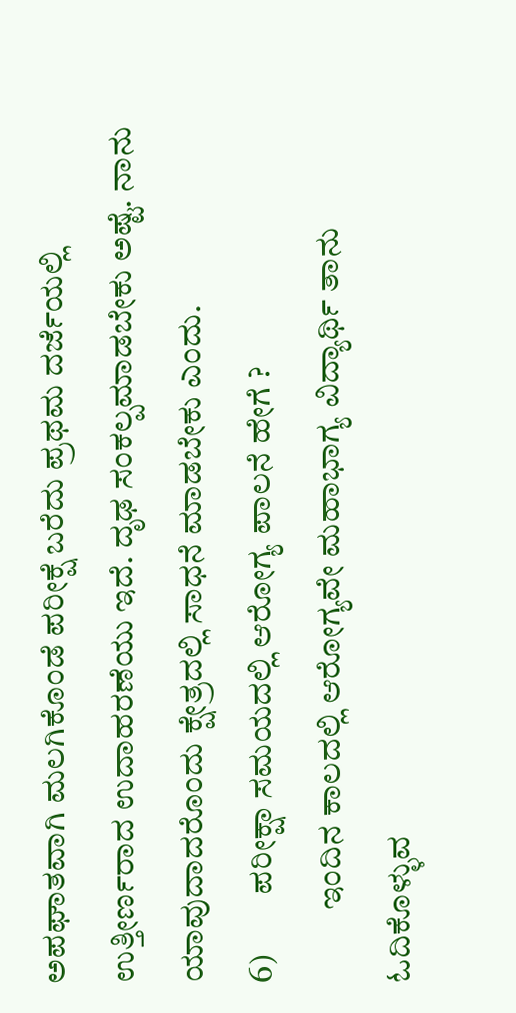ಅಪಘಾತವಾಗಿ ಮಲಗಿಕೊಂಡೆ ಪರೀಕ್ಷೆ ಬರೆದು ಪ್ರಥಮ ದರ್ಜೆಯಲ್ಲಿ ಉತ್ತೀರ್ಣರಾದ ಉದಾಹರಣೆಯು ಇದೆ. ದೃಢ ಸಂಕಲ್ಪಮಾಡಬೇಕು ಅಷ್ಟೆ. ನಾನು ಯಾವುದಾದರೊಂದು ಕ್ಷೇತ್ರದಲ್ಲಿ ಸಾಧನೆ ಮಾಡಬೇಕು ಎಂದು.
6)         ಪರೀಕ್ಷಾ ಸಮಯದಲ್ಲಿ ಆರೋಗ್ಯ ಪಾಲನೆ ಹೇಗೆ ?
           ಇಂದಿನ ಕಾಲದಲ್ಲಿ ಆರೋಗ್ಯವೇ ಮಹಾಭಾಗ್ಯ ವಿದ್ಯಾರ್ಥಿ ತಾನು ಓದಿಕೊಳ್ಳುವ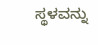ಸ್ಥಳವನ್ನು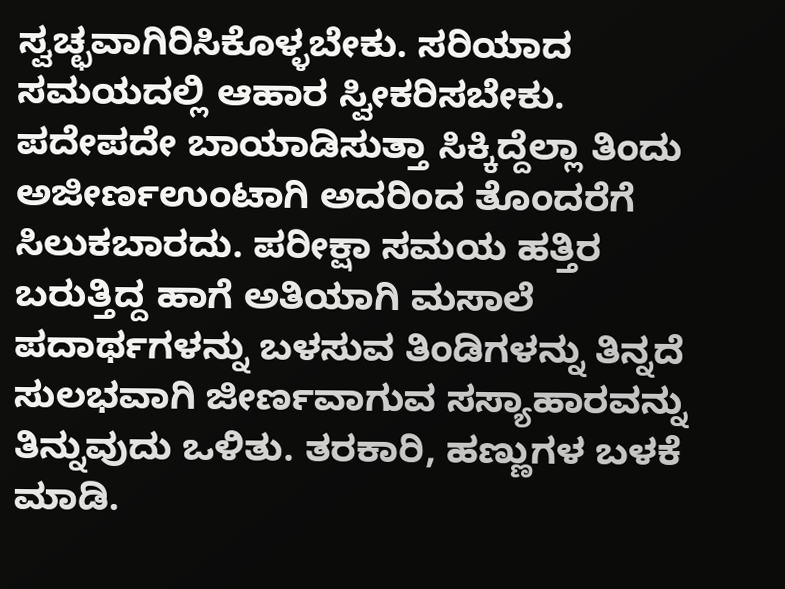ಸ್ವಚ್ಛವಾಗಿರಿಸಿಕೊಳ್ಳಬೇಕು. ಸರಿಯಾದ ಸಮಯದಲ್ಲಿ ಆಹಾರ ಸ್ವೀಕರಿಸಬೇಕು. ಪದೇಪದೇ ಬಾಯಾಡಿಸುತ್ತಾ ಸಿಕ್ಕಿದ್ದೆಲ್ಲಾ ತಿಂದು ಅಜೀರ್ಣಉಂಟಾಗಿ ಅದರಿಂದ ತೊಂದರೆಗೆ ಸಿಲುಕಬಾರದು. ಪರೀಕ್ಷಾ ಸಮಯ ಹತ್ತಿರ ಬರುತ್ತಿದ್ದ ಹಾಗೆ ಅತಿಯಾಗಿ ಮಸಾಲೆ ಪದಾರ್ಥಗಳನ್ನು ಬಳಸುವ ತಿಂಡಿಗಳನ್ನು ತಿನ್ನದೆ ಸುಲಭವಾಗಿ ಜೀರ್ಣವಾಗುವ ಸಸ್ಯಾಹಾರವನ್ನು ತಿನ್ನುವುದು ಒಳಿತು. ತರಕಾರಿ, ಹಣ್ಣುಗಳ ಬಳಕೆ ಮಾಡಿ.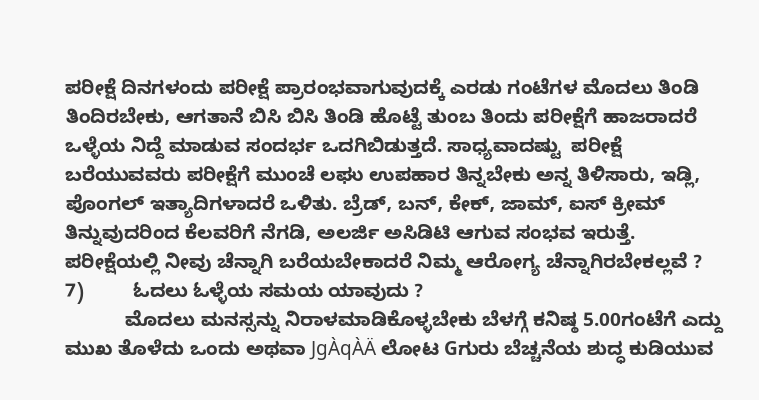ಪರೀಕ್ಷೆ ದಿನಗಳಂದು ಪರೀಕ್ಷೆ ಪ್ರಾರಂಭವಾಗುವುದಕ್ಕೆ ಎರಡು ಗಂಟೆಗಳ ಮೊದಲು ತಿಂಡಿ ತಿಂದಿರಬೇಕು, ಆಗತಾನೆ ಬಿಸಿ ಬಿಸಿ ತಿಂಡಿ ಹೊಟ್ಟೆ ತುಂಬ ತಿಂದು ಪರೀಕ್ಷೆಗೆ ಹಾಜರಾದರೆ ಒಳ್ಳೆಯ ನಿದ್ದೆ ಮಾಡುವ ಸಂದರ್ಭ ಒದಗಿಬಿಡುತ್ತದೆ. ಸಾಧ್ಯವಾದಷ್ಟು  ಪರೀಕ್ಷೆ ಬರೆಯುವವರು ಪರೀಕ್ಷೆಗೆ ಮುಂಚೆ ಲಘು ಉಪಹಾರ ತಿನ್ನಬೇಕು ಅನ್ನ ತಿಳಿಸಾರು, ಇಡ್ಲಿ, ಪೊಂಗಲ್ ಇತ್ಯಾದಿಗಳಾದರೆ ಒಳಿತು. ಬ್ರೆಡ್, ಬನ್, ಕೇಕ್, ಜಾಮ್, ಐಸ್ ಕ್ರೀಮ್ ತಿನ್ನುವುದರಿಂದ ಕೆಲವರಿಗೆ ನೆಗಡಿ, ಅಲರ್ಜಿ ಅಸಿಡಿಟಿ ಆಗುವ ಸಂಭವ ಇರುತ್ತೆ. ಪರೀಕ್ಷೆಯಲ್ಲಿ ನೀವು ಚೆನ್ನಾಗಿ ಬರೆಯಬೇಕಾದರೆ ನಿಮ್ಮ ಆರೋಗ್ಯ ಚೆನ್ನಾಗಿರಬೇಕಲ್ಲವೆ ?
7)         ಓದಲು ಓಳ್ಳೆಯ ಸಮಯ ಯಾವುದು ?
           ಮೊದಲು ಮನಸ್ಸನ್ನು ನಿರಾಳಮಾಡಿಕೊಳ್ಳಬೇಕು ಬೆಳಗ್ಗೆ ಕನಿಷ್ಠ 5.00ಗಂಟೆಗೆ ಎದ್ದು ಮುಖ ತೊಳೆದು ಒಂದು ಅಥವಾ JgÀqÀÄ ಲೋಟ Gಗುರು ಬೆಚ್ಚನೆಯ ಶುದ್ಧ ಕುಡಿಯುವ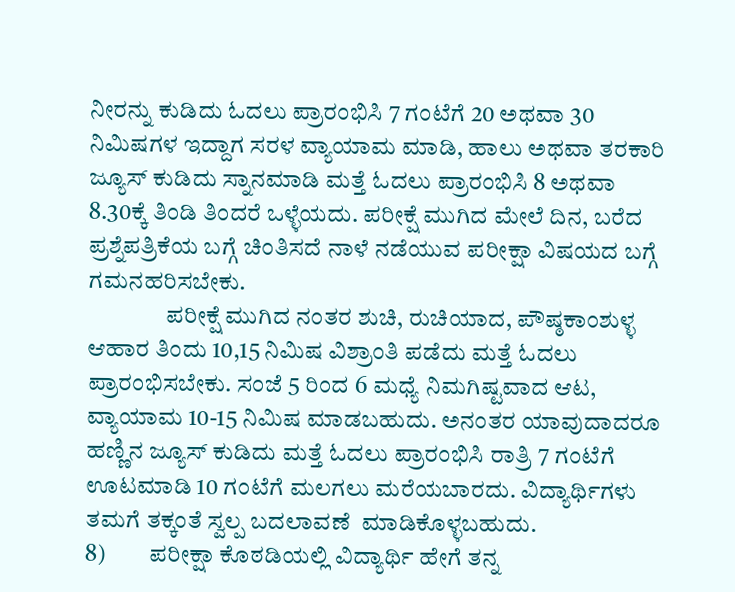ನೀರನ್ನು ಕುಡಿದು ಓದಲು ಪ್ರಾರಂಭಿಸಿ 7 ಗಂಟೆಗೆ 20 ಅಥವಾ 30 ನಿಮಿಷಗಳ ಇದ್ದಾಗ ಸರಳ ವ್ಯಾಯಾಮ ಮಾಡಿ, ಹಾಲು ಅಥವಾ ತರಕಾರಿ ಜ್ಯೂಸ್ ಕುಡಿದು ಸ್ನಾನಮಾಡಿ ಮತ್ತೆ ಓದಲು ಪ್ರಾರಂಭಿಸಿ 8 ಅಥವಾ 8.30ಕ್ಕೆ ತಿಂಡಿ ತಿಂದರೆ ಒಳ್ಳೆಯದು. ಪರೀಕ್ಷೆ ಮುಗಿದ ಮೇಲೆ ದಿನ, ಬರೆದ ಪ್ರಶ್ನೆಪತ್ರಿಕೆಯ ಬಗ್ಗೆ ಚಿಂತಿಸದೆ ನಾಳೆ ನಡೆಯುವ ಪರೀಕ್ಷಾ ವಿಷಯದ ಬಗ್ಗೆ ಗಮನಹರಿಸಬೇಕು.
                ಪರೀಕ್ಷೆ ಮುಗಿದ ನಂತರ ಶುಚಿ, ರುಚಿಯಾದ, ಪೌಷ್ಠಕಾಂಶುಳ್ಳ ಆಹಾರ ತಿಂದು 10,15 ನಿಮಿಷ ವಿಶ್ರಾಂತಿ ಪಡೆದು ಮತ್ತೆ ಓದಲು ಪ್ರಾರಂಭಿಸಬೇಕು. ಸಂಜೆ 5 ರಿಂದ 6 ಮಧ್ಯೆ ನಿಮಗಿಷ್ಟವಾದ ಆಟ, ವ್ಯಾಯಾಮ 10-15 ನಿಮಿಷ ಮಾಡಬಹುದು. ಅನಂತರ ಯಾವುದಾದರೂ ಹಣ್ಣಿನ ಜ್ಯೂಸ್ ಕುಡಿದು ಮತ್ತೆ ಓದಲು ಪ್ರಾರಂಭಿಸಿ ರಾತ್ರಿ 7 ಗಂಟೆಗೆ ಊಟಮಾಡಿ 10 ಗಂಟೆಗೆ ಮಲಗಲು ಮರೆಯಬಾರದು. ವಿದ್ಯಾರ್ಥಿಗಳು ತಮಗೆ ತಕ್ಕಂತೆ ಸ್ವಲ್ಪ ಬದಲಾವಣೆ  ಮಾಡಿಕೊಳ್ಳಬಹುದು.
8)         ಪರೀಕ್ಷಾ ಕೊಠಡಿಯಲ್ಲಿ ವಿದ್ಯಾರ್ಥಿ ಹೇಗೆ ತನ್ನ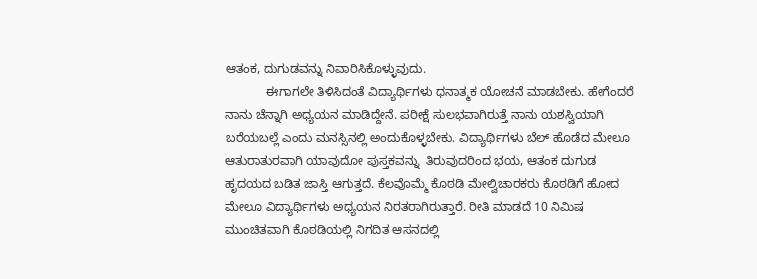ಆತಂಕ, ದುಗುಡವನ್ನು ನಿವಾರಿಸಿಕೊಳ್ಳುವುದು.
            ಈಗಾಗಲೇ ತಿಳಿಸಿದಂತೆ ವಿದ್ಯಾರ್ಥಿಗಳು ಧನಾತ್ಮಕ ಯೋಚನೆ ಮಾಡಬೇಕು. ಹೇಗೆಂದರೆ ನಾನು ಚೆನ್ನಾಗಿ ಅಧ್ಯಯನ ಮಾಡಿದ್ದೇನೆ. ಪರೀಕ್ಷೆ ಸುಲಭವಾಗಿರುತ್ತೆ ನಾನು ಯಶಸ್ವಿಯಾಗಿ ಬರೆಯಬಲ್ಲೆ ಎಂದು ಮನಸ್ಸಿನಲ್ಲಿ ಅಂದುಕೊಳ್ಳಬೇಕು. ವಿದ್ಯಾರ್ಥಿಗಳು ಬೆಲ್ ಹೊಡೆದ ಮೇಲೂ ಆತುರಾತುರವಾಗಿ ಯಾವುದೋ ಪುಸ್ತಕವನ್ನು  ತಿರುವುದರಿಂದ ಭಯ, ಆತಂಕ ದುಗುಡ ಹೃದಯದ ಬಡಿತ ಜಾಸ್ತಿ ಆಗುತ್ತದೆ. ಕೆಲವೊಮ್ಮೆ ಕೊಠಡಿ ಮೇಲ್ವಿಚಾರಕರು ಕೊಠಡಿಗೆ ಹೋದ ಮೇಲೂ ವಿದ್ಯಾರ್ಥಿಗಳು ಅಧ್ಯಯನ ನಿರತರಾಗಿರುತ್ತಾರೆ. ರೀತಿ ಮಾಡದೆ 10 ನಿಮಿಷ ಮುಂಚಿತವಾಗಿ ಕೊಠಡಿಯಲ್ಲಿ ನಿಗದಿತ ಆಸನದಲ್ಲಿ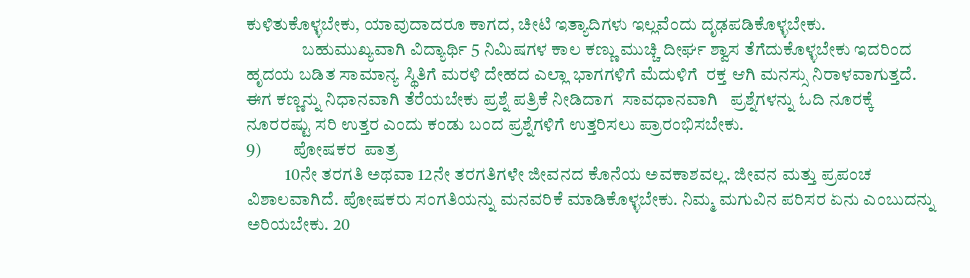ಕುಳಿತುಕೊಳ್ಳಬೇಕು, ಯಾವುದಾದರೂ ಕಾಗದ, ಚೀಟಿ ಇತ್ಯಾದಿಗಳು ಇಲ್ಲವೆಂದು ದೃಢಪಡಿಕೊಳ್ಳಬೇಕು.
                ಬಹುಮುಖ್ಯವಾಗಿ ವಿದ್ಯಾರ್ಥಿ 5 ನಿಮಿಷಗಳ ಕಾಲ ಕಣ್ಣು ಮುಚ್ಚಿ ದೀರ್ಘ ಶ್ವಾಸ ತೆಗೆದುಕೊಳ್ಳಬೇಕು ಇದರಿಂದ ಹೃದಯ ಬಡಿತ ಸಾಮಾನ್ಯ ಸ್ಥಿತಿಗೆ ಮರಳಿ ದೇಹದ ಎಲ್ಲಾ ಭಾಗಗಳಿಗೆ ಮೆದುಳಿಗೆ  ರಕ್ತ ಆಗಿ ಮನಸ್ಸು ನಿರಾಳವಾಗುತ್ತದೆ. ಈಗ ಕಣ್ಣನ್ನು ನಿಧಾನವಾಗಿ ತೆರೆಯಬೇಕು ಪ್ರಶ್ನೆ ಪತ್ರಿಕೆ ನೀಡಿದಾಗ  ಸಾವಧಾನವಾಗಿ   ಪ್ರಶ್ನೆಗಳನ್ನು ಓದಿ ನೂರಕ್ಕೆ ನೂರರಷ್ಟು ಸರಿ ಉತ್ತರ ಎಂದು ಕಂಡು ಬಂದ ಪ್ರಶ್ನೆಗಳಿಗೆ ಉತ್ತರಿಸಲು ಪ್ರಾರಂಭಿಸಬೇಕು.
9)         ಪೋಷಕರ  ಪಾತ್ರ
           10ನೇ ತರಗತಿ ಅಥವಾ 12ನೇ ತರಗತಿಗಳೇ ಜೀವನದ ಕೊನೆಯ ಅವಕಾಶವಲ್ಲ. ಜೀವನ ಮತ್ತು ಪ್ರಪಂಚ ವಿಶಾಲವಾಗಿದೆ. ಪೋಷಕರು ಸಂಗತಿಯನ್ನು ಮನವರಿಕೆ ಮಾಡಿಕೊಳ್ಳಬೇಕು. ನಿಮ್ಮ ಮಗುವಿನ ಪರಿಸರ ಏನು ಎಂಬುದನ್ನು ಅರಿಯಬೇಕು. 20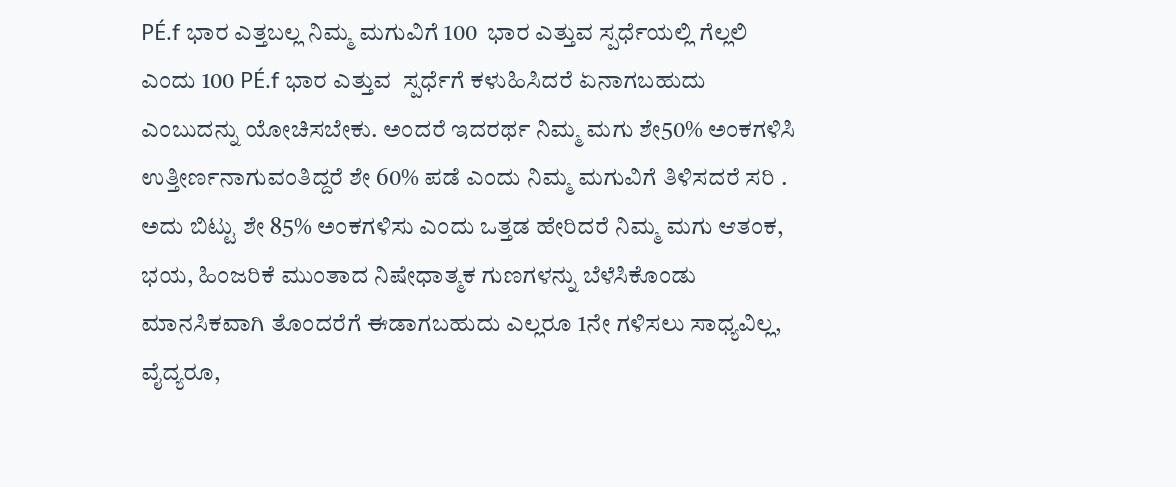PÉ.f ಭಾರ ಎತ್ತಬಲ್ಲ ನಿಮ್ಮ ಮಗುವಿಗೆ 100  ಭಾರ ಎತ್ತುವ ಸ್ಪರ್ಧೆಯಲ್ಲಿ ಗೆಲ್ಲಲಿ ಎಂದು 100 PÉ.f ಭಾರ ಎತ್ತುವ  ಸ್ಪರ್ಧೆಗೆ ಕಳುಹಿಸಿದರೆ ಏನಾಗಬಹುದು ಎಂಬುದನ್ನು ಯೋಚಿಸಬೇಕು. ಅಂದರೆ ಇದರರ್ಥ ನಿಮ್ಮ ಮಗು ಶೇ50% ಅಂಕಗಳಿಸಿ ಉತ್ತೀರ್ಣನಾಗುವಂತಿದ್ದರೆ ಶೇ 60% ಪಡೆ ಎಂದು ನಿಮ್ಮ ಮಗುವಿಗೆ ತಿಳಿಸದರೆ ಸರಿ . ಅದು ಬಿಟ್ಟು ಶೇ 85% ಅಂಕಗಳಿಸು ಎಂದು ಒತ್ತಡ ಹೇರಿದರೆ ನಿಮ್ಮ ಮಗು ಆತಂಕ, ಭಯ, ಹಿಂಜರಿಕೆ ಮುಂತಾದ ನಿಷೇಧಾತ್ಮಕ ಗುಣಗಳನ್ನು ಬೆಳೆಸಿಕೊಂಡು ಮಾನಸಿಕವಾಗಿ ತೊಂದರೆಗೆ ಈಡಾಗಬಹುದು ಎಲ್ಲರೂ 1ನೇ ಗಳಿಸಲು ಸಾಧ್ಯವಿಲ್ಲ, ವೈದ್ಯರೂ,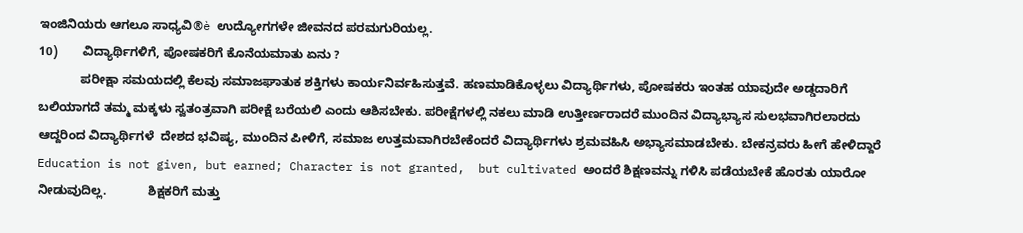ಇಂಜಿನಿಯರು ಆಗಲೂ ಸಾಧ್ಯವಿ®è ಉದ್ಯೋಗಗಳೇ ಜೀವನದ ಪರಮಗುರಿಯಲ್ಲ.
10)       ವಿದ್ಯಾರ್ಥಿಗಳಿಗೆ, ಪೋಷಕರಿಗೆ ಕೊನೆಯಮಾತು ಏನು ?
            ಪರೀಕ್ಷಾ ಸಮಯದಲ್ಲಿ ಕೆಲವು ಸಮಾಜಘಾತುಕ ಶಕ್ತಿಗಳು ಕಾರ್ಯನಿರ್ವಹಿಸುತ್ತವೆ. ಹಣಮಾಡಿಕೊಳ್ಳಲು ವಿದ್ಯಾರ್ಥಿಗಳು, ಪೋಷಕರು ಇಂತಹ ಯಾವುದೇ ಅಡ್ಡದಾರಿಗೆ ಬಲಿಯಾಗದೆ ತಮ್ಮ ಮಕ್ಕಳು ಸ್ವತಂತ್ರವಾಗಿ ಪರೀಕ್ಷೆ ಬರೆಯಲಿ ಎಂದು ಆಶಿಸಬೇಕು. ಪರೀಕ್ಷೆಗಳಲ್ಲಿ ನಕಲು ಮಾಡಿ ಉತ್ತೀರ್ಣರಾದರೆ ಮುಂದಿನ ವಿದ್ಯಾಭ್ಯಾಸ ಸುಲಭವಾಗಿರಲಾರದು ಆದ್ದರಿಂದ ವಿದ್ಯಾರ್ಥಿಗಳೆ  ದೇಶದ ಭವಿಷ್ಯ, ಮುಂದಿನ ಪೀಳಿಗೆ, ಸಮಾಜ ಉತ್ತಮವಾಗಿರಬೇಕೆಂದರೆ ವಿದ್ಯಾರ್ಥಿಗಳು ಶ್ರಮವಹಿಸಿ ಅಭ್ಯಾಸಮಾಡಬೇಕು. ಬೇಕನ್ರವರು ಹೀಗೆ ಹೇಳಿದ್ದಾರೆ Education is not given, but earned; Character is not granted,  but cultivated ಅಂದರೆ ಶಿಕ್ಷಣವನ್ನು ಗಳಿಸಿ ಪಡೆಯಬೇಕೆ ಹೊರತು ಯಾರೋ ನೀಡುವುದಿಲ್ಲ.            ಶಿಕ್ಷಕರಿಗೆ ಮತ್ತು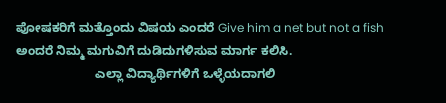ಪೋಷಕರಿಗೆ ಮತ್ತೊಂದು ವಿಷಯ ಎಂದರೆ Give him a net but not a fish ಅಂದರೆ ನಿಮ್ಮ ಮಗುವಿಗೆ ದುಡಿದುಗಳಿಸುವ ಮಾರ್ಗ ಕಲಿಸಿ.
                       ಎಲ್ಲಾ ವಿದ್ಯಾರ್ಥಿಗಳಿಗೆ ಒಳ್ಳೆಯದಾಗಲಿ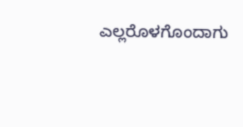ಎಲ್ಲರೊಳಗೊಂದಾಗು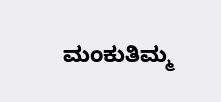ಮಂಕುತಿಮ್ಮ